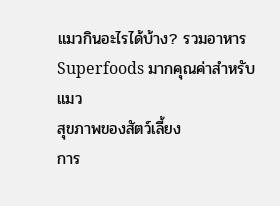แมวกินอะไรได้บ้าง? รวมอาหาร Superfoods มากคุณค่าสำหรับแมว
สุขภาพของสัตว์เลี้ยง
การ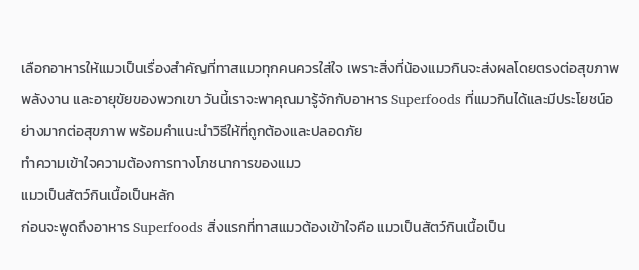เลือกอาหารให้แมวเป็นเรื่องสำคัญที่ทาสแมวทุกคนควรใส่ใจ เพราะสิ่งที่น้องแมวกินจะส่งผลโดยตรงต่อสุขภาพ พลังงาน และอายุขัยของพวกเขา วันนี้เราจะพาคุณมารู้จักกับอาหาร Superfoods ที่แมวกินได้และมีประโยชน์อย่างมากต่อสุขภาพ พร้อมคำแนะนำวิธีให้ที่ถูกต้องและปลอดภัย
ทำความเข้าใจความต้องการทางโภชนาการของแมว
แมวเป็นสัตว์กินเนื้อเป็นหลัก
ก่อนจะพูดถึงอาหาร Superfoods สิ่งแรกที่ทาสแมวต้องเข้าใจคือ แมวเป็นสัตว์กินเนื้อเป็น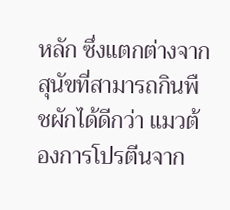หลัก ซึ่งแตกต่างจากสุนัขที่สามารถกินพืชผักได้ดีกว่า แมวต้องการโปรตีนจาก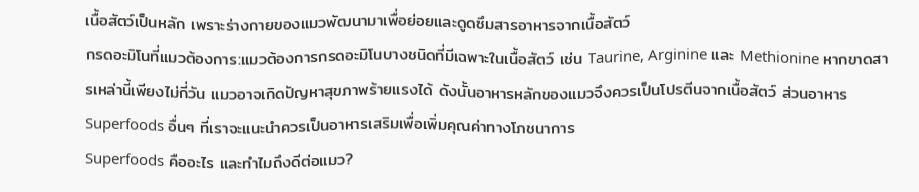เนื้อสัตว์เป็นหลัก เพราะร่างกายของแมวพัฒนามาเพื่อย่อยและดูดซึมสารอาหารจากเนื้อสัตว์
กรดอะมิโนที่แมวต้องการ:แมวต้องการกรดอะมิโนบางชนิดที่มีเฉพาะในเนื้อสัตว์ เช่น Taurine, Arginine และ Methionine หากขาดสารเหล่านี้เพียงไม่กี่วัน แมวอาจเกิดปัญหาสุขภาพร้ายแรงได้ ดังนั้นอาหารหลักของแมวจึงควรเป็นโปรตีนจากเนื้อสัตว์ ส่วนอาหาร Superfoods อื่นๆ ที่เราจะแนะนำควรเป็นอาหารเสริมเพื่อเพิ่มคุณค่าทางโภชนาการ
Superfoods คืออะไร และทำไมถึงดีต่อแมว?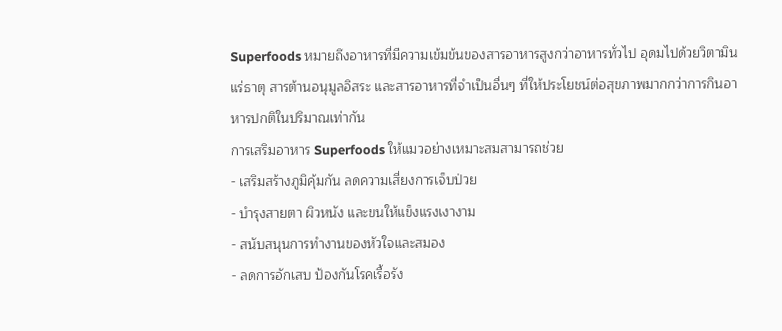Superfoods หมายถึงอาหารที่มีความเข้มข้นของสารอาหารสูงกว่าอาหารทั่วไป อุดมไปด้วยวิตามิน แร่ธาตุ สารต้านอนุมูลอิสระ และสารอาหารที่จำเป็นอื่นๆ ที่ให้ประโยชน์ต่อสุขภาพมากกว่าการกินอาหารปกติในปริมาณเท่ากัน
การเสริมอาหาร Superfoods ให้แมวอย่างเหมาะสมสามารถช่วย
- เสริมสร้างภูมิคุ้มกัน ลดความเสี่ยงการเจ็บป่วย
- บำรุงสายตา ผิวหนัง และขนให้แข็งแรงเงางาม
- สนับสนุนการทำงานของหัวใจและสมอง
- ลดการอักเสบ ป้องกันโรคเรื้อรัง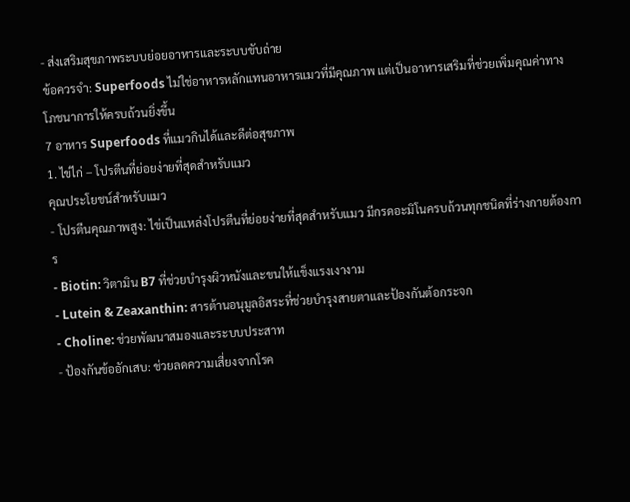- ส่งเสริมสุขภาพระบบย่อยอาหารและระบบขับถ่าย
ข้อควรจำ: Superfoods ไม่ใช่อาหารหลักแทนอาหารแมวที่มีคุณภาพ แต่เป็นอาหารเสริมที่ช่วยเพิ่มคุณค่าทางโภชนาการให้ครบถ้วนยิ่งขึ้น
7 อาหาร Superfoods ที่แมวกินได้และดีต่อสุขภาพ
1. ไข่ไก่ – โปรตีนที่ย่อยง่ายที่สุดสำหรับแมว
คุณประโยชน์สำหรับแมว
- โปรตีนคุณภาพสูง: ไข่เป็นแหล่งโปรตีนที่ย่อยง่ายที่สุดสำหรับแมว มีกรดอะมิโนครบถ้วนทุกชนิดที่ร่างกายต้องการ
- Biotin: วิตามิน B7 ที่ช่วยบำรุงผิวหนังและขนให้แข็งแรงเงางาม
- Lutein & Zeaxanthin: สารต้านอนุมูลอิสระที่ช่วยบำรุงสายตาและป้องกันต้อกระจก
- Choline: ช่วยพัฒนาสมองและระบบประสาท
- ป้องกันข้ออักเสบ: ช่วยลดความเสี่ยงจากโรค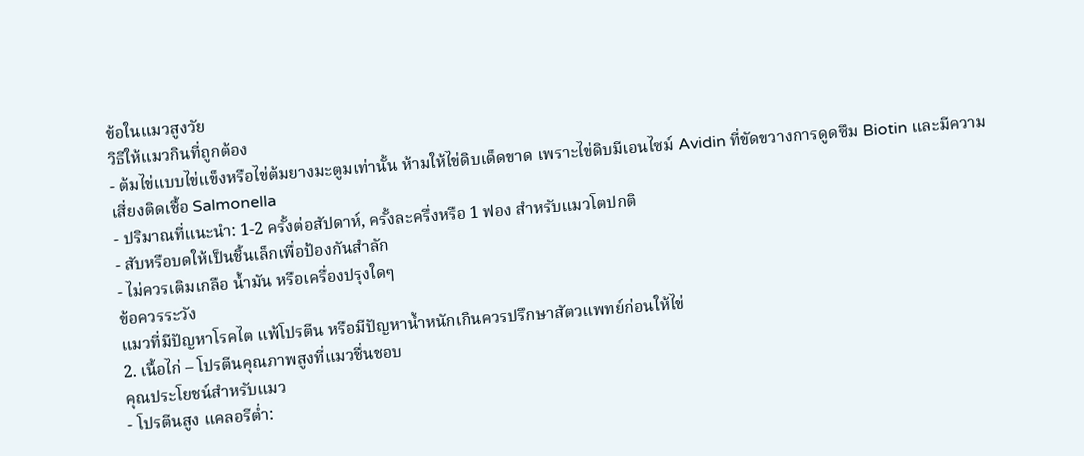ข้อในแมวสูงวัย
วิธีให้แมวกินที่ถูกต้อง
- ต้มไข่แบบไข่แข็งหรือไข่ต้มยางมะตูมเท่านั้น ห้ามให้ไข่ดิบเด็ดขาด เพราะไข่ดิบมีเอนไซม์ Avidin ที่ขัดขวางการดูดซึม Biotin และมีความเสี่ยงติดเชื้อ Salmonella
- ปริมาณที่แนะนำ: 1-2 ครั้งต่อสัปดาห์, ครั้งละครึ่งหรือ 1 ฟอง สำหรับแมวโตปกติ
- สับหรือบดให้เป็นชิ้นเล็กเพื่อป้องกันสำลัก
- ไม่ควรเติมเกลือ น้ำมัน หรือเครื่องปรุงใดๆ
ข้อควรระวัง
แมวที่มีปัญหาโรคไต แพ้โปรตีน หรือมีปัญหาน้ำหนักเกินควรปรึกษาสัตวแพทย์ก่อนให้ไข่
2. เนื้อไก่ – โปรตีนคุณภาพสูงที่แมวชื่นชอบ
คุณประโยชน์สำหรับแมว
- โปรตีนสูง แคลอรีต่ำ: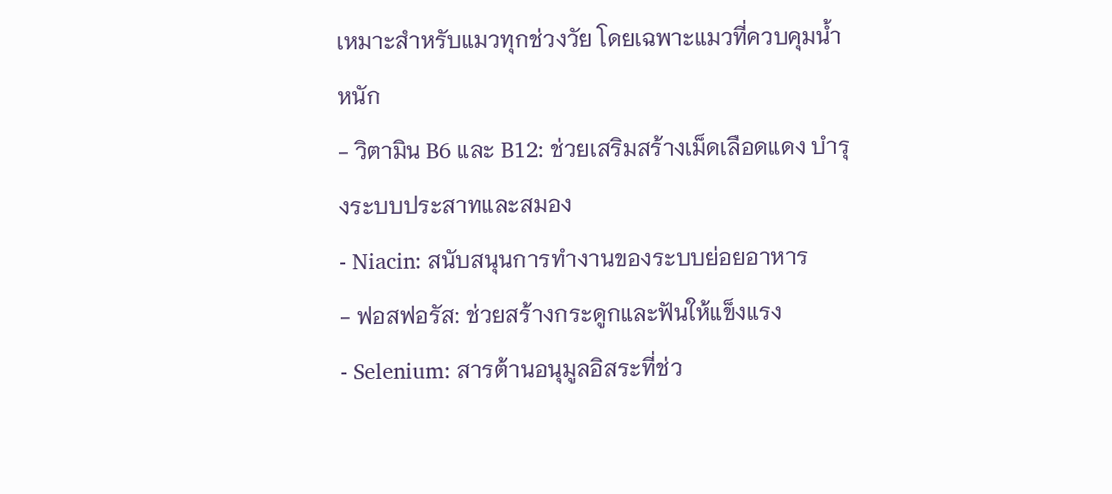เหมาะสำหรับแมวทุกช่วงวัย โดยเฉพาะแมวที่ควบคุมน้ำหนัก
- วิตามิน B6 และ B12: ช่วยเสริมสร้างเม็ดเลือดแดง บำรุงระบบประสาทและสมอง
- Niacin: สนับสนุนการทำงานของระบบย่อยอาหาร
- ฟอสฟอรัส: ช่วยสร้างกระดูกและฟันให้แข็งแรง
- Selenium: สารต้านอนุมูลอิสระที่ช่ว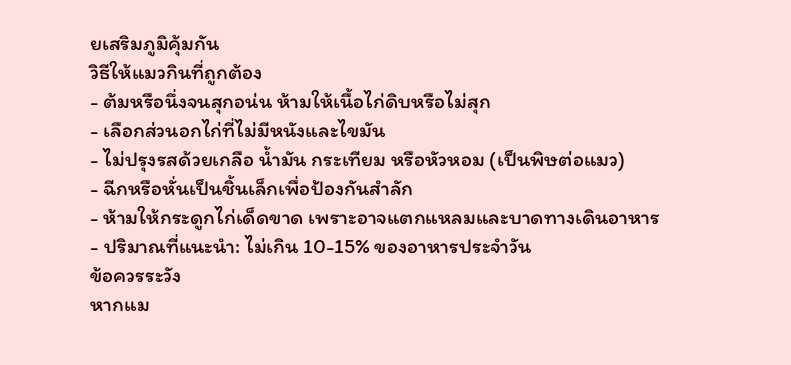ยเสริมภูมิคุ้มกัน
วิธีให้แมวกินที่ถูกต้อง
- ต้มหรือนึ่งจนสุกอน่น ห้ามให้เนื้อไก่ดิบหรือไม่สุก
- เลือกส่วนอกไก่ที่ไม่มีหนังและไขมัน
- ไม่ปรุงรสด้วยเกลือ น้ำมัน กระเทียม หรือหัวหอม (เป็นพิษต่อแมว)
- ฉีกหรือหั่นเป็นชิ้นเล็กเพื่อป้องกันสำลัก
- ห้ามให้กระดูกไก่เด็ดขาด เพราะอาจแตกแหลมและบาดทางเดินอาหาร
- ปริมาณที่แนะนำ: ไม่เกิน 10-15% ของอาหารประจำวัน
ข้อควรระวัง
หากแม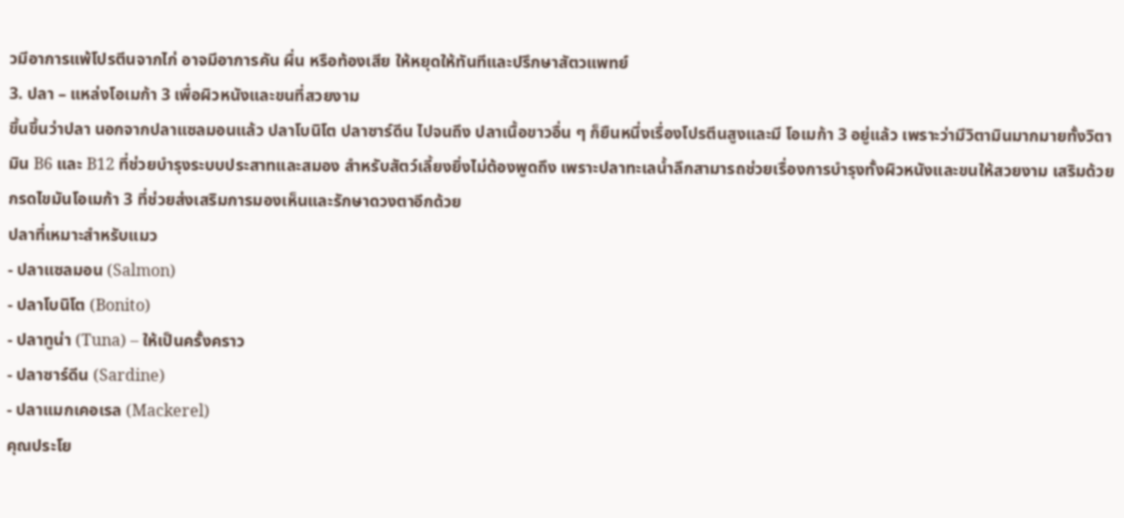วมีอาการแพ้โปรตีนจากไก่ อาจมีอาการคัน ผื่น หรือท้องเสีย ให้หยุดให้ทันทีและปรึกษาสัตวแพทย์
3. ปลา – แหล่งโอเมก้า 3 เพื่อผิวหนังและขนที่สวยงาม
ขึ้นขึ้นว่าปลา นอกจากปลาแซลมอนแล้ว ปลาโบนิโต ปลาซาร์ดีน ไปจนถึง ปลาเนื้อขาวอื่น ๆ ก็ยืนหนึ่งเรื่องโปรตีนสูงและมี โอเมก้า 3 อยู่แล้ว เพราะว่ามีวิตามินมากมายทั้งวิตามิน B6 และ B12 ที่ช่วยบำรุงระบบประสาทและสมอง สำหรับสัตว์เลี้ยงยิ่งไม่ต้องพูดถึง เพราะปลาทะเลน้ำลึกสามารถช่วยเรื่องการบำรุงทั้งผิวหนังและขนให้สวยงาม เสริมด้วยกรดไขมันโอเมก้า 3 ที่ช่วยส่งเสริมการมองเห็นและรักษาดวงตาอีกด้วย
ปลาที่เหมาะสำหรับแมว
- ปลาแซลมอน (Salmon)
- ปลาโบนิโต (Bonito)
- ปลาทูน่า (Tuna) – ให้เป็นครั้งคราว
- ปลาซาร์ดีน (Sardine)
- ปลาแมกเคอเรล (Mackerel)
คุณประโย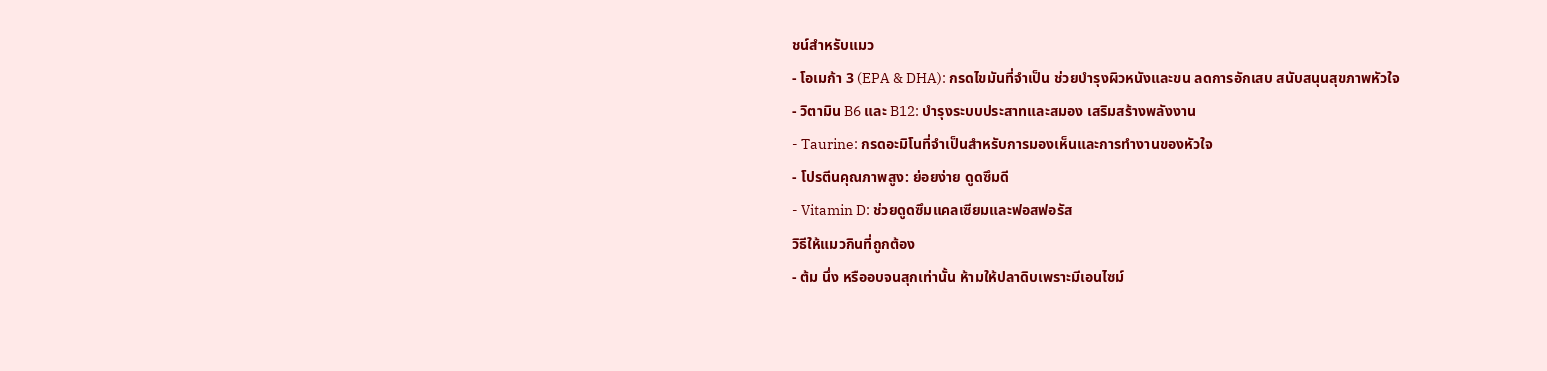ชน์สำหรับแมว
- โอเมก้า 3 (EPA & DHA): กรดไขมันที่จำเป็น ช่วยบำรุงผิวหนังและขน ลดการอักเสบ สนับสนุนสุขภาพหัวใจ
- วิตามิน B6 และ B12: บำรุงระบบประสาทและสมอง เสริมสร้างพลังงาน
- Taurine: กรดอะมิโนที่จำเป็นสำหรับการมองเห็นและการทำงานของหัวใจ
- โปรตีนคุณภาพสูง: ย่อยง่าย ดูดซึมดี
- Vitamin D: ช่วยดูดซึมแคลเซียมและฟอสฟอรัส
วิธีให้แมวกินที่ถูกต้อง
- ต้ม นึ่ง หรืออบจนสุกเท่านั้น ห้ามให้ปลาดิบเพราะมีเอนไซม์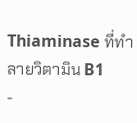Thiaminase ที่ทำลายวิตามิน B1
-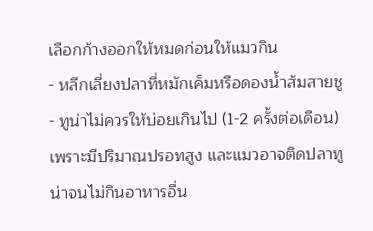เลือกก้างออกให้หมดก่อนให้แมวกิน
- หลีกเลี่ยงปลาที่หมักเค็มหรือดองน้ำส้มสายชู
- ทูน่าไม่ควรให้บ่อยเกินไป (1-2 ครั้งต่อเดือน) เพราะมีปริมาณปรอทสูง และแมวอาจติดปลาทูน่าจนไม่กินอาหารอื่น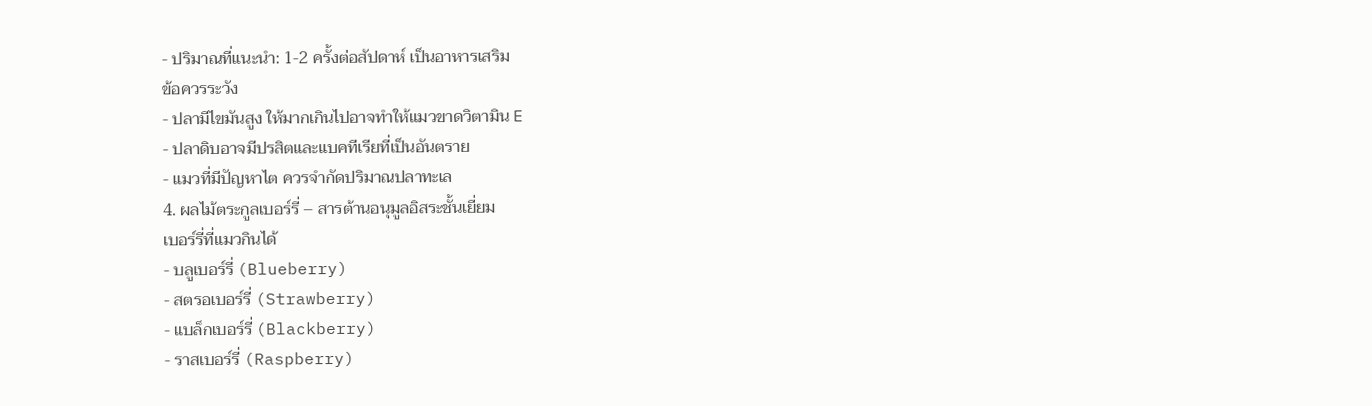- ปริมาณที่แนะนำ: 1-2 ครั้งต่อสัปดาห์ เป็นอาหารเสริม
ข้อควรระวัง
- ปลามีไขมันสูง ให้มากเกินไปอาจทำให้แมวขาดวิตามิน E
- ปลาดิบอาจมีปรสิตและแบคทีเรียที่เป็นอันตราย
- แมวที่มีปัญหาไต ควรจำกัดปริมาณปลาทะเล
4. ผลไม้ตระกูลเบอร์รี่ – สารต้านอนุมูลอิสระชั้นเยี่ยม
เบอร์รี่ที่แมวกินได้
- บลูเบอร์รี่ (Blueberry)
- สตรอเบอร์รี่ (Strawberry)
- แบล็กเบอร์รี่ (Blackberry)
- ราสเบอร์รี่ (Raspberry)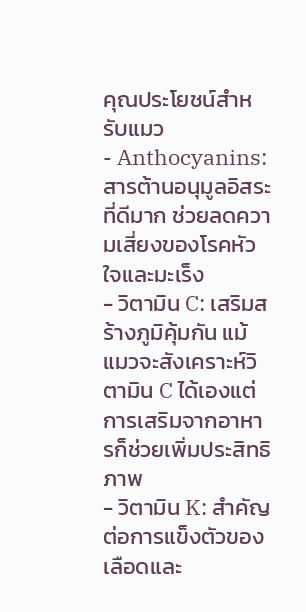คุณประโยชน์สำหรับแมว
- Anthocyanins: สารต้านอนุมูลอิสระที่ดีมาก ช่วยลดความเสี่ยงของโรคหัวใจและมะเร็ง
- วิตามิน C: เสริมสร้างภูมิคุ้มกัน แม้แมวจะสังเคราะห์วิตามิน C ได้เองแต่การเสริมจากอาหารก็ช่วยเพิ่มประสิทธิภาพ
- วิตามิน K: สำคัญต่อการแข็งตัวของเลือดและ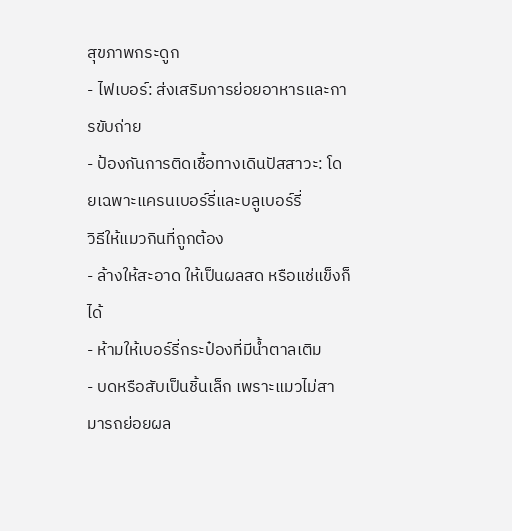สุขภาพกระดูก
- ไฟเบอร์: ส่งเสริมการย่อยอาหารและการขับถ่าย
- ป้องกันการติดเชื้อทางเดินปัสสาวะ: โดยเฉพาะแครนเบอร์รี่และบลูเบอร์รี่
วิธีให้แมวกินที่ถูกต้อง
- ล้างให้สะอาด ให้เป็นผลสด หรือแช่แข็งก็ได้
- ห้ามให้เบอร์รี่กระป๋องที่มีน้ำตาลเติม
- บดหรือสับเป็นชิ้นเล็ก เพราะแมวไม่สามารถย่อยผล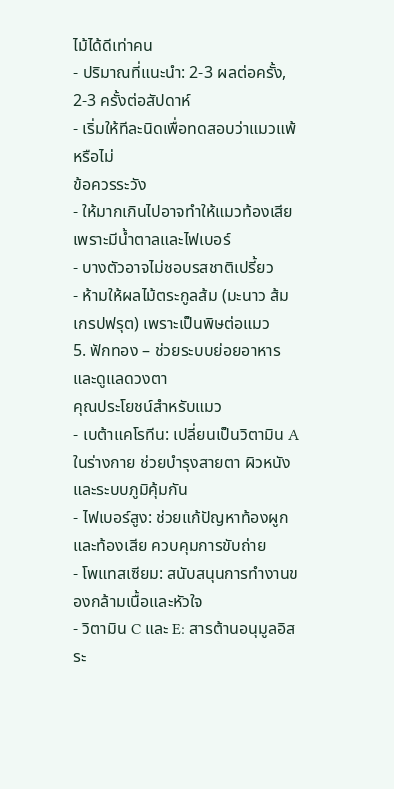ไม้ได้ดีเท่าคน
- ปริมาณที่แนะนำ: 2-3 ผลต่อครั้ง, 2-3 ครั้งต่อสัปดาห์
- เริ่มให้ทีละนิดเพื่อทดสอบว่าแมวแพ้หรือไม่
ข้อควรระวัง
- ให้มากเกินไปอาจทำให้แมวท้องเสียเพราะมีน้ำตาลและไฟเบอร์
- บางตัวอาจไม่ชอบรสชาติเปรี้ยว
- ห้ามให้ผลไม้ตระกูลส้ม (มะนาว ส้ม เกรปฟรุต) เพราะเป็นพิษต่อแมว
5. ฟักทอง – ช่วยระบบย่อยอาหารและดูแลดวงตา
คุณประโยชน์สำหรับแมว
- เบต้าแคโรทีน: เปลี่ยนเป็นวิตามิน A ในร่างกาย ช่วยบำรุงสายตา ผิวหนัง และระบบภูมิคุ้มกัน
- ไฟเบอร์สูง: ช่วยแก้ปัญหาท้องผูกและท้องเสีย ควบคุมการขับถ่าย
- โพแทสเซียม: สนับสนุนการทำงานของกล้ามเนื้อและหัวใจ
- วิตามิน C และ E: สารต้านอนุมูลอิสระ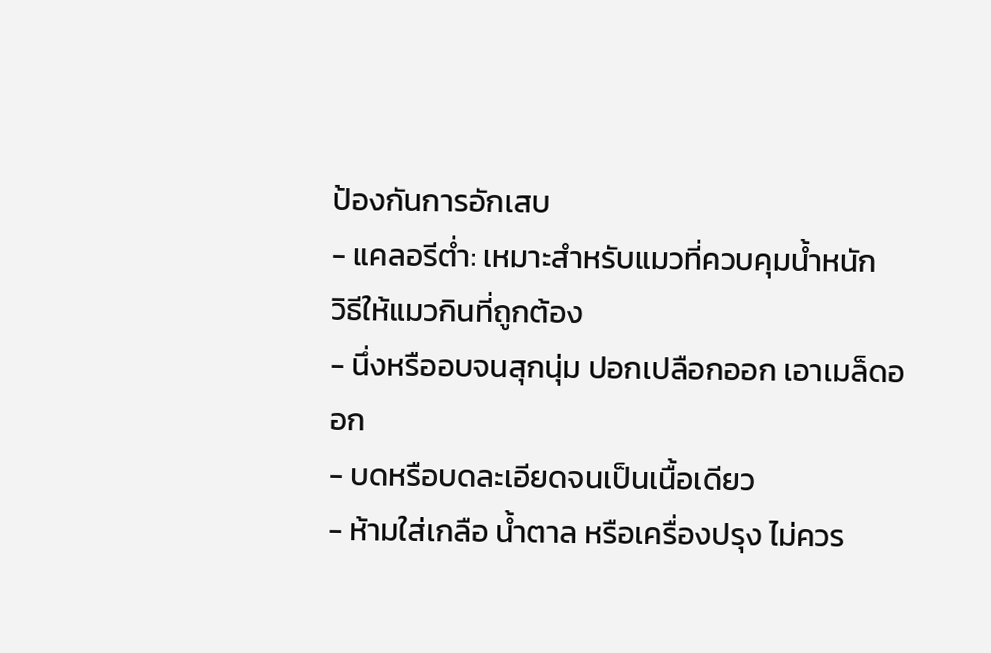ป้องกันการอักเสบ
- แคลอรีต่ำ: เหมาะสำหรับแมวที่ควบคุมน้ำหนัก
วิธีให้แมวกินที่ถูกต้อง
- นึ่งหรืออบจนสุกนุ่ม ปอกเปลือกออก เอาเมล็ดออก
- บดหรือบดละเอียดจนเป็นเนื้อเดียว
- ห้ามใส่เกลือ น้ำตาล หรือเครื่องปรุง ไม่ควร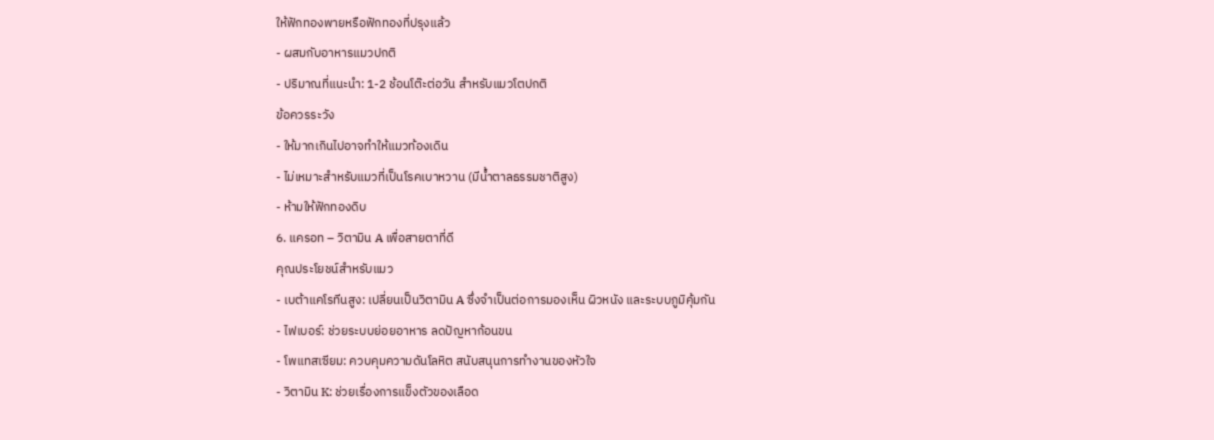ให้ฟักทองพายหรือฟักทองที่ปรุงแล้ว
- ผสมกับอาหารแมวปกติ
- ปริมาณที่แนะนำ: 1-2 ช้อนโต๊ะต่อวัน สำหรับแมวโตปกติ
ข้อควรระวัง
- ให้มากเกินไปอาจทำให้แมวท้องเดิน
- ไม่เหมาะสำหรับแมวที่เป็นโรคเบาหวาน (มีน้ำตาลธรรมชาติสูง)
- ห้ามให้ฟักทองดิบ
6. แครอท – วิตามิน A เพื่อสายตาที่ดี
คุณประโยชน์สำหรับแมว
- เบต้าแคโรทีนสูง: เปลี่ยนเป็นวิตามิน A ซึ่งจำเป็นต่อการมองเห็น ผิวหนัง และระบบภูมิคุ้มกัน
- ไฟเบอร์: ช่วยระบบย่อยอาหาร ลดปัญหาก้อนขน
- โพแทสเซียม: ควบคุมความดันโลหิต สนับสนุนการทำงานของหัวใจ
- วิตามิน K: ช่วยเรื่องการแข็งตัวของเลือด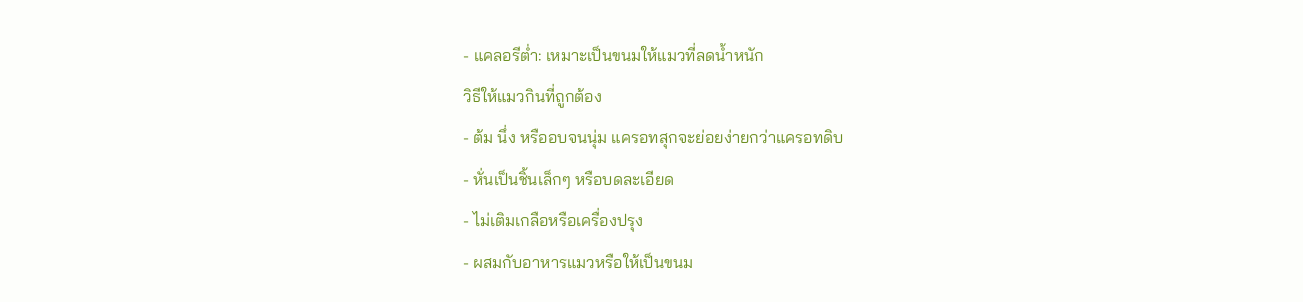- แคลอรีต่ำ: เหมาะเป็นขนมให้แมวที่ลดน้ำหนัก
วิธีให้แมวกินที่ถูกต้อง
- ต้ม นึ่ง หรืออบจนนุ่ม แครอทสุกจะย่อยง่ายกว่าแครอทดิบ
- หั่นเป็นชิ้นเล็กๆ หรือบดละเอียด
- ไม่เติมเกลือหรือเครื่องปรุง
- ผสมกับอาหารแมวหรือให้เป็นขนม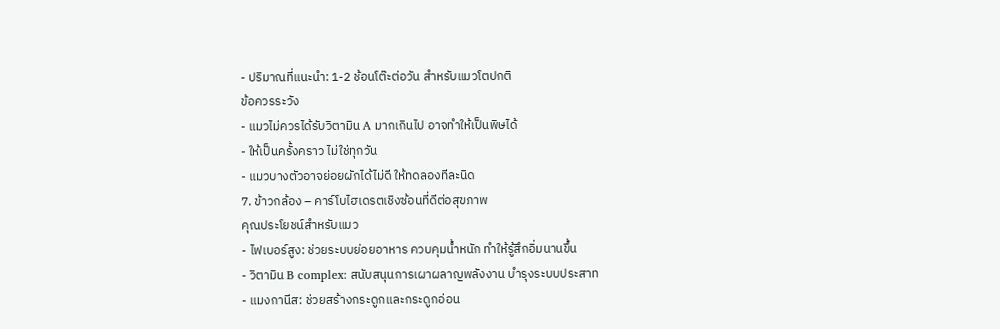- ปริมาณที่แนะนำ: 1-2 ช้อนโต๊ะต่อวัน สำหรับแมวโตปกติ
ข้อควรระวัง
- แมวไม่ควรได้รับวิตามิน A มากเกินไป อาจทำให้เป็นพิษได้
- ให้เป็นครั้งคราว ไม่ใช่ทุกวัน
- แมวบางตัวอาจย่อยผักได้ไม่ดี ให้ทดลองทีละนิด
7. ข้าวกล้อง – คาร์โบไฮเดรตเชิงซ้อนที่ดีต่อสุขภาพ
คุณประโยชน์สำหรับแมว
- ไฟเบอร์สูง: ช่วยระบบย่อยอาหาร ควบคุมน้ำหนัก ทำให้รู้สึกอิ่มนานขึ้น
- วิตามิน B complex: สนับสนุนการเผาผลาญพลังงาน บำรุงระบบประสาท
- แมงกานีส: ช่วยสร้างกระดูกและกระดูกอ่อน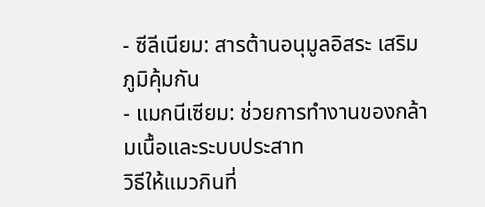- ซีลีเนียม: สารต้านอนุมูลอิสระ เสริมภูมิคุ้มกัน
- แมกนีเซียม: ช่วยการทำงานของกล้ามเนื้อและระบบประสาท
วิธีให้แมวกินที่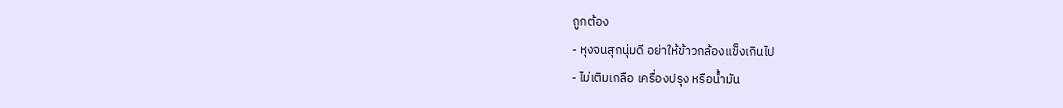ถูกต้อง
- หุงจนสุกนุ่มดี อย่าให้ข้าวกล้องแข็งเกินไป
- ไม่เติมเกลือ เครื่องปรุง หรือน้ำมัน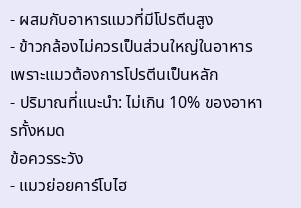- ผสมกับอาหารแมวที่มีโปรตีนสูง
- ข้าวกล้องไม่ควรเป็นส่วนใหญ่ในอาหาร เพราะแมวต้องการโปรตีนเป็นหลัก
- ปริมาณที่แนะนำ: ไม่เกิน 10% ของอาหารทั้งหมด
ข้อควรระวัง
- แมวย่อยคาร์โบไฮ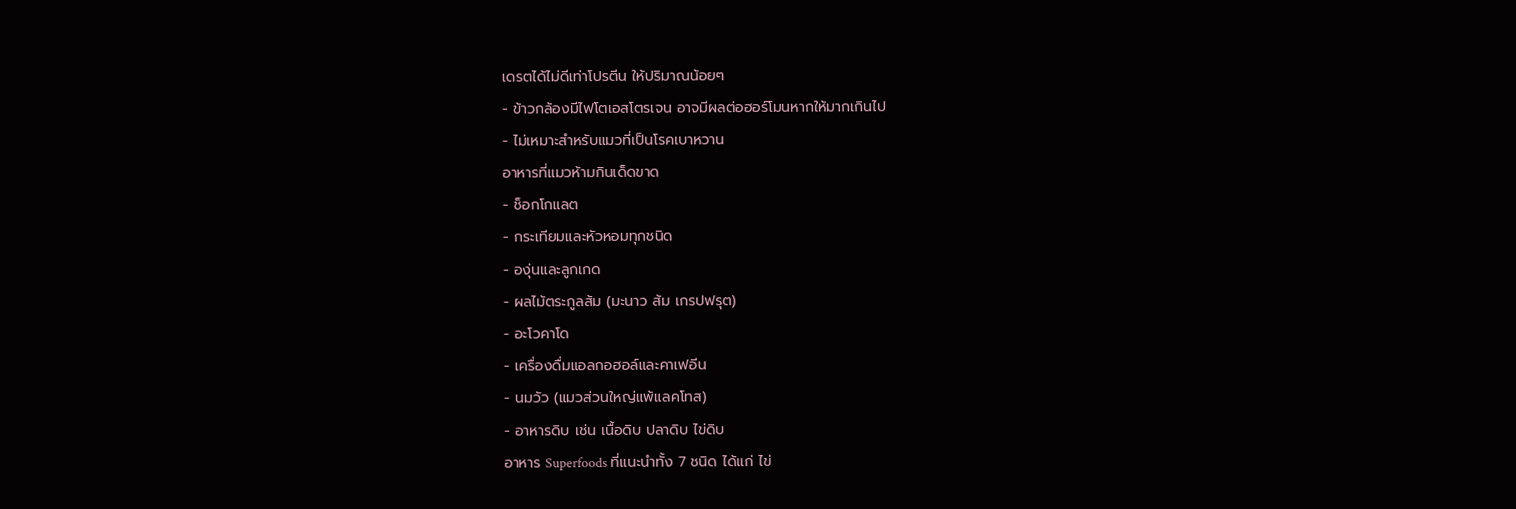เดรตได้ไม่ดีเท่าโปรตีน ให้ปริมาณน้อยๆ
- ข้าวกล้องมีไฟโตเอสโตรเจน อาจมีผลต่อฮอร์โมนหากให้มากเกินไป
- ไม่เหมาะสำหรับแมวที่เป็นโรคเบาหวาน
อาหารที่แมวห้ามกินเด็ดขาด
- ช็อกโกแลต
- กระเทียมและหัวหอมทุกชนิด
- องุ่นและลูกเกด
- ผลไม้ตระกูลส้ม (มะนาว ส้ม เกรปฟรุต)
- อะโวคาโด
- เครื่องดื่มแอลกอฮอล์และคาเฟอีน
- นมวัว (แมวส่วนใหญ่แพ้แลคโทส)
- อาหารดิบ เช่น เนื้อดิบ ปลาดิบ ไข่ดิบ
อาหาร Superfoods ที่แนะนำทั้ง 7 ชนิด ได้แก่ ไข่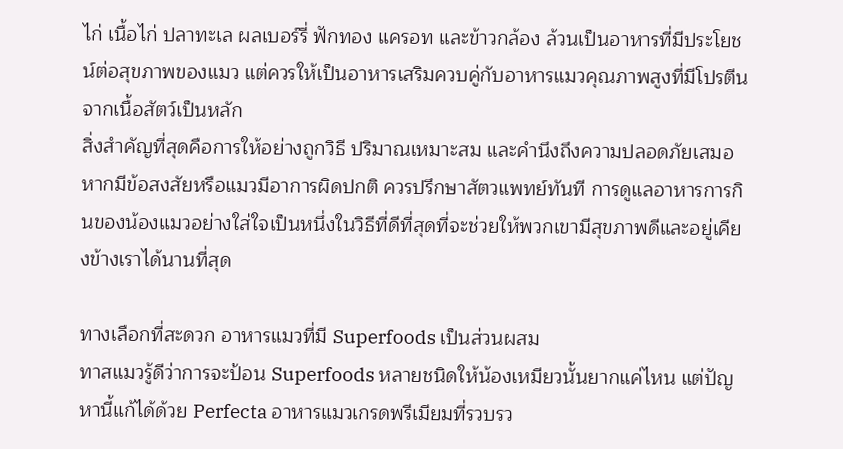ไก่ เนื้อไก่ ปลาทะเล ผลเบอร์รี่ ฟักทอง แครอท และข้าวกล้อง ล้วนเป็นอาหารที่มีประโยชน์ต่อสุขภาพของแมว แต่ควรให้เป็นอาหารเสริมควบคู่กับอาหารแมวคุณภาพสูงที่มีโปรตีนจากเนื้อสัตว์เป็นหลัก
สิ่งสำคัญที่สุดคือการให้อย่างถูกวิธี ปริมาณเหมาะสม และคำนึงถึงความปลอดภัยเสมอ หากมีข้อสงสัยหรือแมวมีอาการผิดปกติ ควรปรึกษาสัตวแพทย์ทันที การดูแลอาหารการกินของน้องแมวอย่างใส่ใจเป็นหนึ่งในวิธีที่ดีที่สุดที่จะช่วยให้พวกเขามีสุขภาพดีและอยู่เคียงข้างเราได้นานที่สุด

ทางเลือกที่สะดวก อาหารแมวที่มี Superfoods เป็นส่วนผสม
ทาสแมวรู้ดีว่าการจะป้อน Superfoods หลายชนิดให้น้องเหมียวนั้นยากแค่ไหน แต่ปัญหานี้แก้ได้ด้วย Perfecta อาหารแมวเกรดพรีเมียมที่รวบรว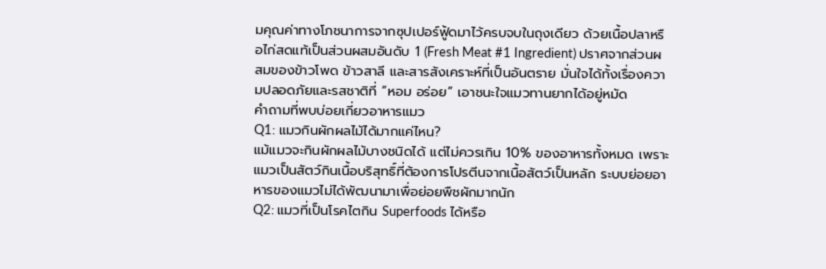มคุณค่าทางโภชนาการจากซุปเปอร์ฟู้ดมาไว้ครบจบในถุงเดียว ด้วยเนื้อปลาหรือไก่สดแท้เป็นส่วนผสมอันดับ 1 (Fresh Meat #1 Ingredient) ปราศจากส่วนผสมของข้าวโพด ข้าวสาลี และสารสังเคราะห์ที่เป็นอันตราย มั่นใจได้ทั้งเรื่องความปลอดภัยและรสชาติที่ “หอม อร่อย” เอาชนะใจแมวทานยากได้อยู่หมัด
คำถามที่พบบ่อยเกี่ยวอาหารแมว
Q1: แมวกินผักผลไม้ได้มากแค่ไหน?
แม้แมวจะกินผักผลไม้บางชนิดได้ แต่ไม่ควรเกิน 10% ของอาหารทั้งหมด เพราะแมวเป็นสัตว์กินเนื้อบริสุทธิ์ที่ต้องการโปรตีนจากเนื้อสัตว์เป็นหลัก ระบบย่อยอาหารของแมวไม่ได้พัฒนามาเพื่อย่อยพืชผักมากนัก
Q2: แมวที่เป็นโรคไตกิน Superfoods ได้หรือ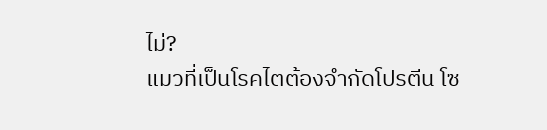ไม่?
แมวที่เป็นโรคไตต้องจำกัดโปรตีน โซ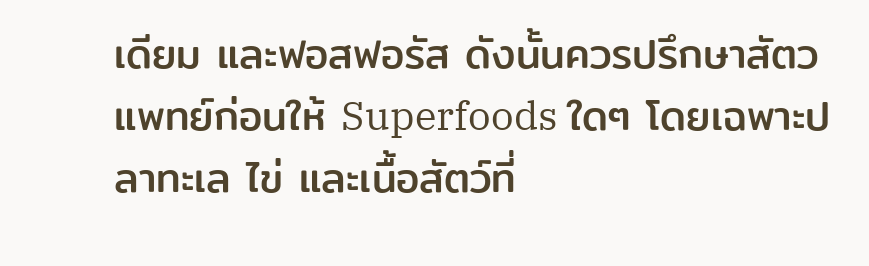เดียม และฟอสฟอรัส ดังนั้นควรปรึกษาสัตวแพทย์ก่อนให้ Superfoods ใดๆ โดยเฉพาะปลาทะเล ไข่ และเนื้อสัตว์ที่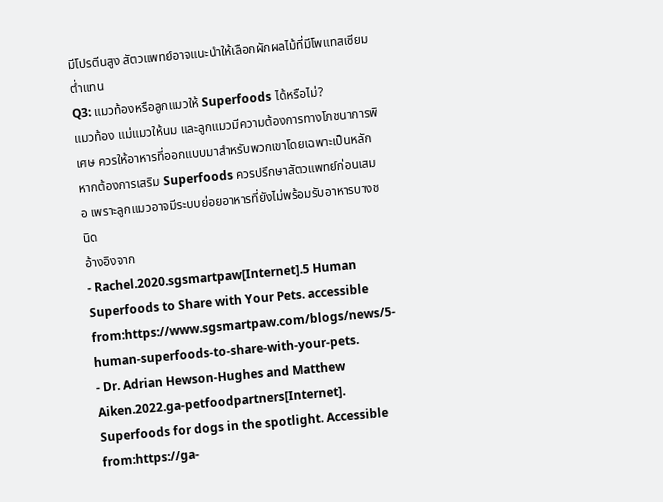มีโปรตีนสูง สัตวแพทย์อาจแนะนำให้เลือกผักผลไม้ที่มีโพแทสเซียมต่ำแทน
Q3: แมวท้องหรือลูกแมวให้ Superfoods ได้หรือไม่?
แมวท้อง แม่แมวให้นม และลูกแมวมีความต้องการทางโภชนาการพิเศษ ควรให้อาหารที่ออกแบบมาสำหรับพวกเขาโดยเฉพาะเป็นหลัก หากต้องการเสริม Superfoods ควรปรึกษาสัตวแพทย์ก่อนเสมอ เพราะลูกแมวอาจมีระบบย่อยอาหารที่ยังไม่พร้อมรับอาหารบางชนิด
อ้างอิงจาก
- Rachel.2020.sgsmartpaw[Internet].5 Human Superfoods to Share with Your Pets. accessible from:https://www.sgsmartpaw.com/blogs/news/5-human-superfoods-to-share-with-your-pets.
- Dr. Adrian Hewson-Hughes and Matthew Aiken.2022.ga-petfoodpartners[Internet]. Superfoods for dogs in the spotlight. Accessible from:https://ga-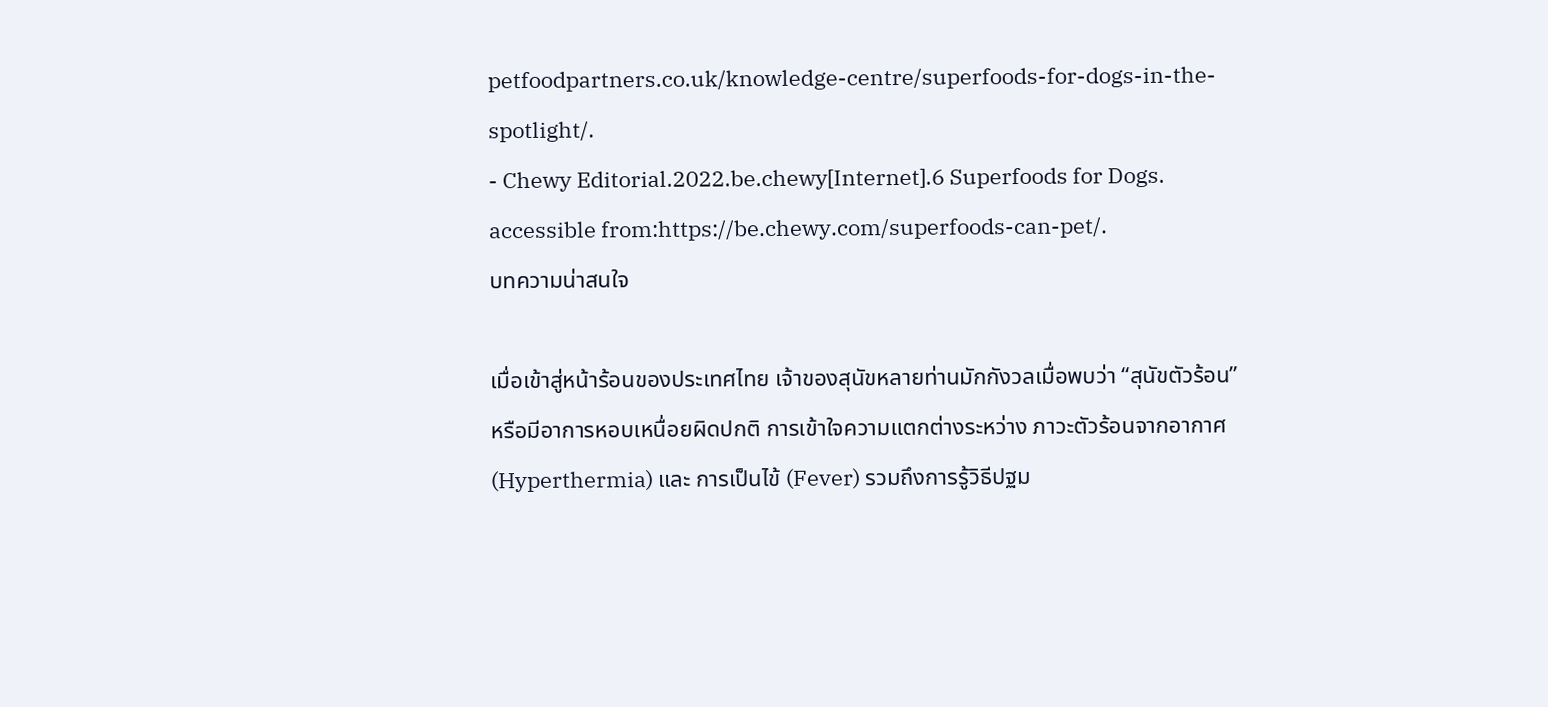petfoodpartners.co.uk/knowledge-centre/superfoods-for-dogs-in-the-spotlight/.
- Chewy Editorial.2022.be.chewy[Internet].6 Superfoods for Dogs. accessible from:https://be.chewy.com/superfoods-can-pet/.
บทความน่าสนใจ

เมื่อเข้าสู่หน้าร้อนของประเทศไทย เจ้าของสุนัขหลายท่านมักกังวลเมื่อพบว่า “สุนัขตัวร้อน” หรือมีอาการหอบเหนื่อยผิดปกติ การเข้าใจความแตกต่างระหว่าง ภาวะตัวร้อนจากอากาศ (Hyperthermia) และ การเป็นไข้ (Fever) รวมถึงการรู้วิธีปฐม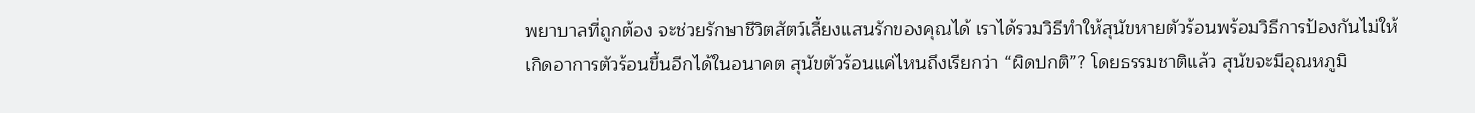พยาบาลที่ถูกต้อง จะช่วยรักษาชีวิตสัตว์เลี้ยงแสนรักของคุณได้ เราได้รวมวิธีทำให้สุนัขหายตัวร้อนพร้อมวิธีการป้องกันไม่ให้เกิดอาการตัวร้อนขึ้นอีกได้ในอนาคต สุนัขตัวร้อนแค่ไหนถึงเรียกว่า “ผิดปกติ”? โดยธรรมชาติแล้ว สุนัขจะมีอุณหภูมิ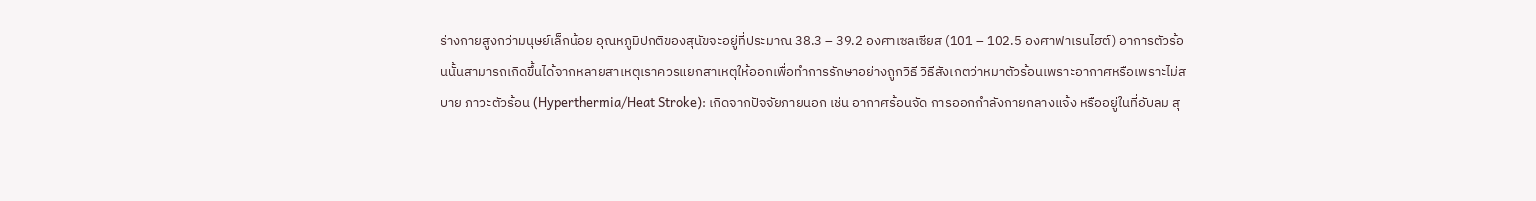ร่างกายสูงกว่ามนุษย์เล็กน้อย อุณหภูมิปกติของสุนัขจะอยู่ที่ประมาณ 38.3 – 39.2 องศาเซลเซียส (101 – 102.5 องศาฟาเรนไฮต์) อาการตัวร้อนนั้นสามารถเกิดขึ้นได้จากหลายสาเหตุเราควรแยกสาเหตุให้ออกเพื่อทำการรักษาอย่างถูกวิธี วิธีสังเกตว่าหมาตัวร้อนเพราะอากาศหรือเพราะไม่สบาย ภาวะตัวร้อน (Hyperthermia/Heat Stroke): เกิดจากปัจจัยภายนอก เช่น อากาศร้อนจัด การออกกำลังกายกลางแจ้ง หรืออยู่ในที่อับลม สุ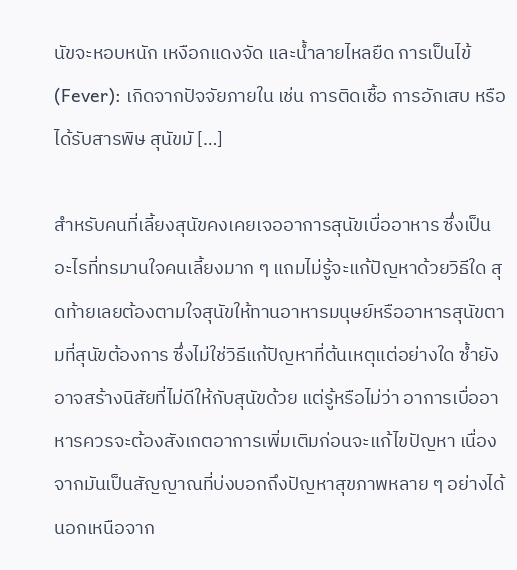นัขจะหอบหนัก เหงือกแดงจัด และน้ำลายไหลยืด การเป็นไข้ (Fever): เกิดจากปัจจัยภายใน เช่น การติดเชื้อ การอักเสบ หรือได้รับสารพิษ สุนัขมั […]

สำหรับคนที่เลี้ยงสุนัขคงเคยเจออาการสุนัขเบื่ออาหาร ซึ่งเป็นอะไรที่ทรมานใจคนเลี้ยงมาก ๆ แถมไม่รู้จะแก้ปัญหาด้วยวิธีใด สุดท้ายเลยต้องตามใจสุนัขให้ทานอาหารมนุษย์หรืออาหารสุนัขตามที่สุนัขต้องการ ซึ่งไม่ใช่วิธีแก้ปัญหาที่ต้นเหตุแต่อย่างใด ซ้ำยังอาจสร้างนิสัยที่ไม่ดีให้กับสุนัขด้วย แต่รู้หรือไม่ว่า อาการเบื่ออาหารควรจะต้องสังเกตอาการเพิ่มเติมก่อนจะแก้ไขปัญหา เนื่องจากมันเป็นสัญญาณที่บ่งบอกถึงปัญหาสุขภาพหลาย ๆ อย่างได้นอกเหนือจาก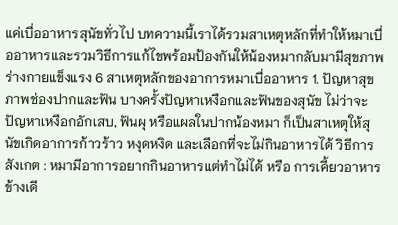แค่เบื่ออาหารสุนัขทั่วไป บทความนี้เราได้รวมสาเหตุหลักที่ทำให้หมาเบื่ออาหารและรวมวิธีการแก้ไขพร้อมป้องกันให้น้องหมากลับมามีสุขภาพร่างกายแข็งแรง 6 สาเหตุหลักของอาการหมาเบื่ออาหาร 1. ปัญหาสุขภาพช่องปากและฟัน บางครั้งปัญหาเหงือกและฟันของสุนัข ไม่ว่าจะปัญหาเหงือกอักเสบ, ฟันผุ หรือแผลในปากน้องหมา ก็เป็นสาเหตุให้สุนัขเกิดอาการก้าวร้าว หงุดหงิด และเลือกที่จะไม่กินอาหารได้ วิธีการสังเกต : หมามีอาการอยากกินอาหารแต่ทำไม่ได้ หรือ การเคี้ยวอาหารข้างเดี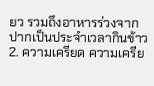ยว รวมถึงอาหารร่วงจากปากเป็นประจำเวลากินข้าว 2. ความเครียด ความเครีย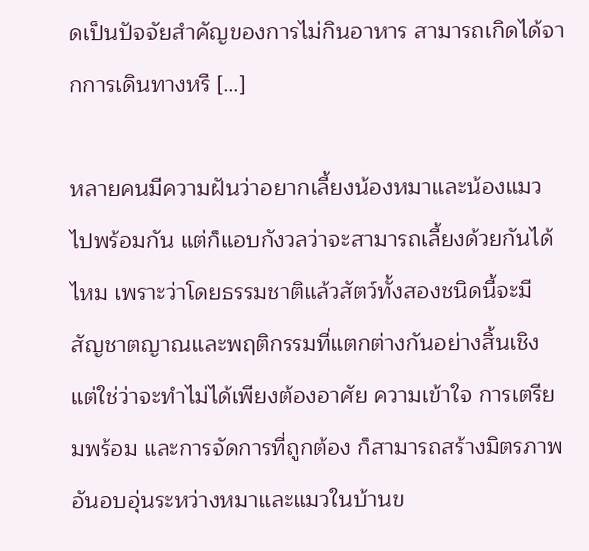ดเป็นปัจจัยสำคัญของการไม่กินอาหาร สามารถเกิดได้จากการเดินทางหรื […]

หลายคนมีความฝันว่าอยากเลี้ยงน้องหมาและน้องแมวไปพร้อมกัน แต่ก็แอบกังวลว่าจะสามารถเลี้ยงด้วยกันได้ไหม เพราะว่าโดยธรรมชาติแล้วสัตว์ทั้งสองชนิดนี้จะมีสัญชาตญาณและพฤติกรรมที่แตกต่างกันอย่างสิ้นเชิง แต่ใช่ว่าจะทำไม่ได้เพียงต้องอาศัย ความเข้าใจ การเตรียมพร้อม และการจัดการที่ถูกต้อง ก็สามารถสร้างมิตรภาพอันอบอุ่นระหว่างหมาและแมวในบ้านข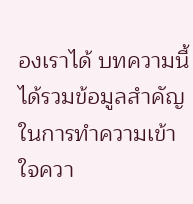องเราได้ บทความนี้ได้รวมข้อมูลสำคัญในการทำความเข้าใจควา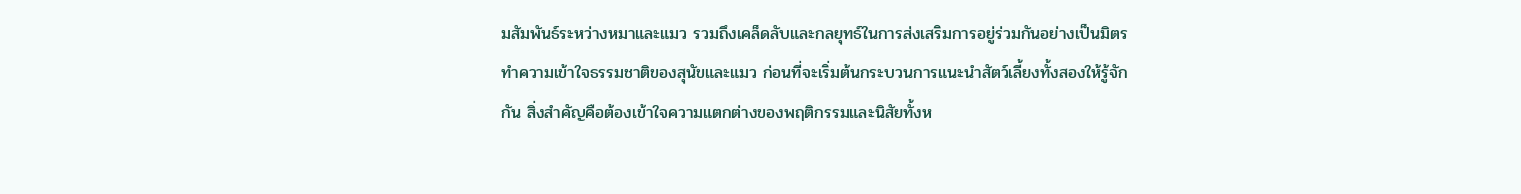มสัมพันธ์ระหว่างหมาและแมว รวมถึงเคล็ดลับและกลยุทธ์ในการส่งเสริมการอยู่ร่วมกันอย่างเป็นมิตร ทำความเข้าใจธรรมชาติของสุนัขและแมว ก่อนที่จะเริ่มต้นกระบวนการแนะนำสัตว์เลี้ยงทั้งสองให้รู้จักกัน สิ่งสำคัญคือต้องเข้าใจความแตกต่างของพฤติกรรมและนิสัยทั้งห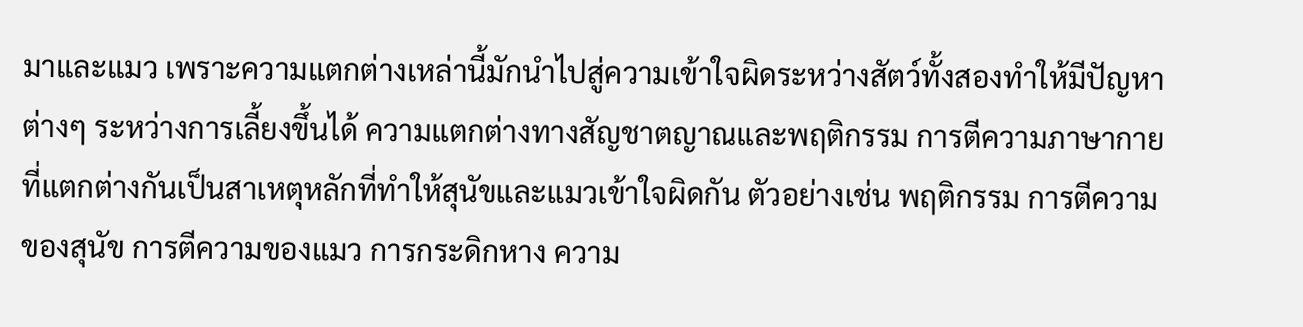มาและแมว เพราะความแตกต่างเหล่านี้มักนำไปสู่ความเข้าใจผิดระหว่างสัตว์ทั้งสองทำให้มีปัญหาต่างๆ ระหว่างการเลี้ยงขึ้นได้ ความแตกต่างทางสัญชาตญาณและพฤติกรรม การตีความภาษากายที่แตกต่างกันเป็นสาเหตุหลักที่ทำให้สุนัขและแมวเข้าใจผิดกัน ตัวอย่างเช่น พฤติกรรม การตีความของสุนัข การตีความของแมว การกระดิกหาง ความ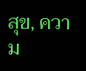สุข, ความ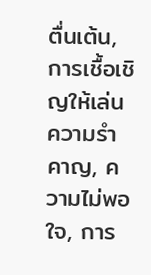ตื่นเต้น, การเชื้อเชิญให้เล่น ความรำคาญ, ความไม่พอใจ, การ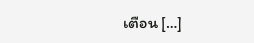เตือน […]